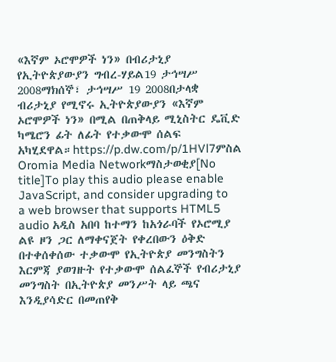«እኛም ኦሮሞዎች ነን» በብሪታኒያ የኢትዮጵያውያን ግብረ-ሃይል19 ታኅሣሥ 2008ማክሰኞ፣ ታኅሣሥ 19 2008በታላቋ ብሪታኒያ የሚኖሩ ኢትዮጵያውያን «እኛም ኦሮሞዎች ነን» በሚል በጠቅላይ ሚኒስትር ዴቪድ ካሜሮን ፊት ለፊት የተቃውሞ ሰልፍ አካሂደዋል።https://p.dw.com/p/1HVl7ምስል Oromia Media Networkማስታወቂያ[No title]To play this audio please enable JavaScript, and consider upgrading to a web browser that supports HTML5 audio አዲስ አበባ ከተማን ከአጎራባች የኦሮሚያ ልዩ ዞን ጋር ለማቀናጀት የቀረበውን ዕቅድ በተቀሰቀሰው ተቃውሞ የኢትዮጵያ መንግስትን እርምጃ ያወገዙት የተቃውሞ ሰልፈኞች የብሪታኒያ መንግስት በኢትዮጵያ መንሥት ላይ ጫና እንዲያሳድር በመጠየቅ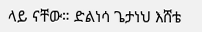ላይ ናቸው። ድልነሳ ጌታነህ እሸቴ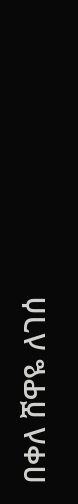በቀለ ሸዋዬ ለገሰ